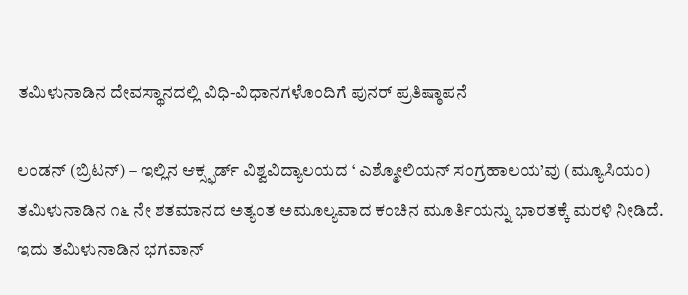ತಮಿಳುನಾಡಿನ ದೇವಸ್ಥಾನದಲ್ಲಿ ವಿಧಿ-ವಿಧಾನಗಳೊಂದಿಗೆ ಪುನರ್ ಪ್ರತಿಷ್ಠಾಪನೆ

ಲಂಡನ್ (ಬ್ರಿಟನ್) – ಇಲ್ಲಿನ ಆಕ್ಸ್ಫರ್ಡ್ ವಿಶ್ವವಿದ್ಯಾಲಯದ ‘ ಎಶ್ಮೋಲಿಯನ್ ಸಂಗ್ರಹಾಲಯ’ವು (ಮ್ಯೂಸಿಯಂ) ತಮಿಳುನಾಡಿನ ೧೬ ನೇ ಶತಮಾನದ ಅತ್ಯಂತ ಅಮೂಲ್ಯವಾದ ಕಂಚಿನ ಮೂರ್ತಿಯನ್ನು ಭಾರತಕ್ಕೆ ಮರಳಿ ನೀಡಿದೆ. ಇದು ತಮಿಳುನಾಡಿನ ಭಗವಾನ್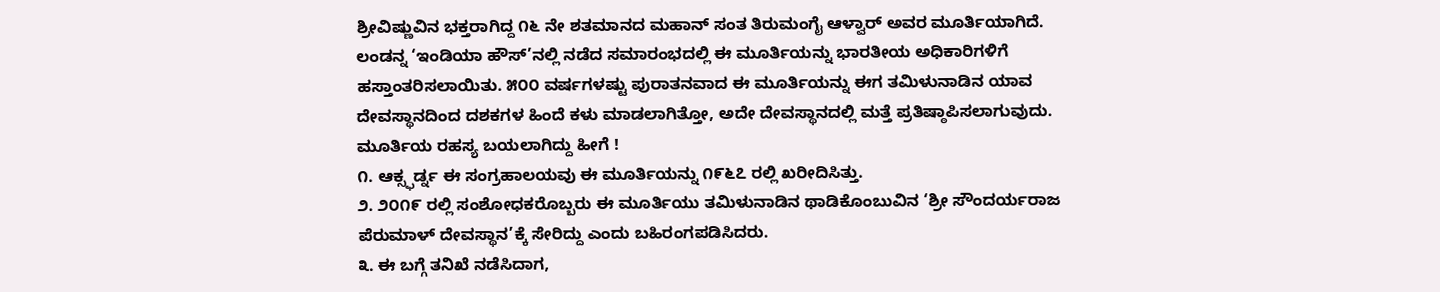ಶ್ರೀವಿಷ್ಣುವಿನ ಭಕ್ತರಾಗಿದ್ದ ೧೬ ನೇ ಶತಮಾನದ ಮಹಾನ್ ಸಂತ ತಿರುಮಂಗೈ ಆಳ್ವಾರ್ ಅವರ ಮೂರ್ತಿಯಾಗಿದೆ. ಲಂಡನ್ನ ‘ಇಂಡಿಯಾ ಹೌಸ್’ನಲ್ಲಿ ನಡೆದ ಸಮಾರಂಭದಲ್ಲಿ ಈ ಮೂರ್ತಿಯನ್ನು ಭಾರತೀಯ ಅಧಿಕಾರಿಗಳಿಗೆ ಹಸ್ತಾಂತರಿಸಲಾಯಿತು. ೫೦೦ ವರ್ಷಗಳಷ್ಟು ಪುರಾತನವಾದ ಈ ಮೂರ್ತಿಯನ್ನು ಈಗ ತಮಿಳುನಾಡಿನ ಯಾವ ದೇವಸ್ಥಾನದಿಂದ ದಶಕಗಳ ಹಿಂದೆ ಕಳು ಮಾಡಲಾಗಿತ್ತೋ, ಅದೇ ದೇವಸ್ಥಾನದಲ್ಲಿ ಮತ್ತೆ ಪ್ರತಿಷ್ಠಾಪಿಸಲಾಗುವುದು.
ಮೂರ್ತಿಯ ರಹಸ್ಯ ಬಯಲಾಗಿದ್ದು ಹೀಗೆ !
೧. ಆಕ್ಸ್ಫರ್ಡ್ನ ಈ ಸಂಗ್ರಹಾಲಯವು ಈ ಮೂರ್ತಿಯನ್ನು ೧೯೬೭ ರಲ್ಲಿ ಖರೀದಿಸಿತ್ತು.
೨. ೨೦೧೯ ರಲ್ಲಿ ಸಂಶೋಧಕರೊಬ್ಬರು ಈ ಮೂರ್ತಿಯು ತಮಿಳುನಾಡಿನ ಥಾಡಿಕೊಂಬುವಿನ ‘ಶ್ರೀ ಸೌಂದರ್ಯರಾಜ ಪೆರುಮಾಳ್ ದೇವಸ್ಥಾನ’ಕ್ಕೆ ಸೇರಿದ್ದು ಎಂದು ಬಹಿರಂಗಪಡಿಸಿದರು.
೩. ಈ ಬಗ್ಗೆ ತನಿಖೆ ನಡೆಸಿದಾಗ,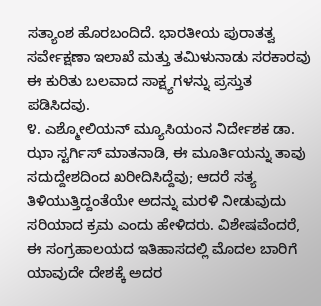ಸತ್ಯಾಂಶ ಹೊರಬಂದಿದೆ. ಭಾರತೀಯ ಪುರಾತತ್ವ ಸರ್ವೇಕ್ಷಣಾ ಇಲಾಖೆ ಮತ್ತು ತಮಿಳುನಾಡು ಸರಕಾರವು ಈ ಕುರಿತು ಬಲವಾದ ಸಾಕ್ಷ್ಯಗಳನ್ನು ಪ್ರಸ್ತುತ ಪಡಿಸಿದವು.
೪. ಎಶ್ಮೋಲಿಯನ್ ಮ್ಯೂಸಿಯಂನ ನಿರ್ದೇಶಕ ಡಾ. ಝಾ ಸ್ಟರ್ಗಿಸ್ ಮಾತನಾಡಿ, ಈ ಮೂರ್ತಿಯನ್ನು ತಾವು ಸದುದ್ದೇಶದಿಂದ ಖರೀದಿಸಿದ್ದೆವು; ಆದರೆ ಸತ್ಯ ತಿಳಿಯುತ್ತಿದ್ದಂತೆಯೇ ಅದನ್ನು ಮರಳಿ ನೀಡುವುದು ಸರಿಯಾದ ಕ್ರಮ ಎಂದು ಹೇಳಿದರು. ವಿಶೇಷವೆಂದರೆ, ಈ ಸಂಗ್ರಹಾಲಯದ ಇತಿಹಾಸದಲ್ಲಿ ಮೊದಲ ಬಾರಿಗೆ ಯಾವುದೇ ದೇಶಕ್ಕೆ ಅದರ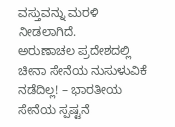ವಸ್ತುವನ್ನು ಮರಳಿ ನೀಡಲಾಗಿದೆ.
ಅರುಣಾಚಲ ಪ್ರದೇಶದಲ್ಲಿ ಚೀನಾ ಸೇನೆಯ ನುಸುಳುವಿಕೆ ನಡೆದಿಲ್ಲ! – ಭಾರತೀಯ ಸೇನೆಯ ಸ್ಪಷ್ಟನೆ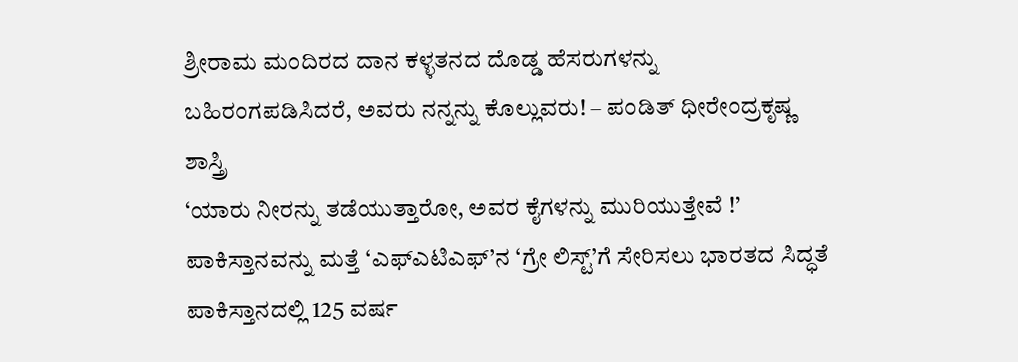ಶ್ರೀರಾಮ ಮಂದಿರದ ದಾನ ಕಳ್ಳತನದ ದೊಡ್ಡ ಹೆಸರುಗಳನ್ನು ಬಹಿರಂಗಪಡಿಸಿದರೆ, ಅವರು ನನ್ನನ್ನು ಕೊಲ್ಲುವರು! – ಪಂಡಿತ್ ಧೀರೇಂದ್ರಕೃಷ್ಣ ಶಾಸ್ತ್ರಿ
‘ಯಾರು ನೀರನ್ನು ತಡೆಯುತ್ತಾರೋ, ಅವರ ಕೈಗಳನ್ನು ಮುರಿಯುತ್ತೇವೆ !’
ಪಾಕಿಸ್ತಾನವನ್ನು ಮತ್ತೆ ‘ಎಫ್ಎಟಿಎಫ್’ನ ‘ಗ್ರೇ ಲಿಸ್ಟ್’ಗೆ ಸೇರಿಸಲು ಭಾರತದ ಸಿದ್ಧತೆ
ಪಾಕಿಸ್ತಾನದಲ್ಲಿ 125 ವರ್ಷ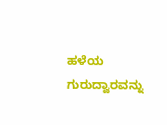ಹಳೆಯ ಗುರುದ್ವಾರವನ್ನು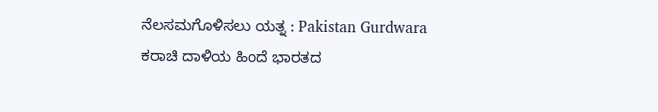ನೆಲಸಮಗೊಳಿಸಲು ಯತ್ನ : Pakistan Gurdwara
ಕರಾಚಿ ದಾಳಿಯ ಹಿಂದೆ ಭಾರತದ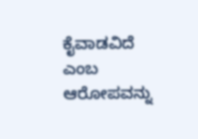ಕೈವಾಡವಿದೆ ಎಂಬ ಆರೋಪವನ್ನು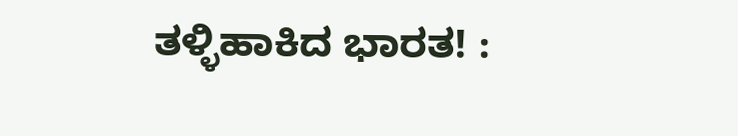ತಳ್ಳಿಹಾಕಿದ ಭಾರತ! :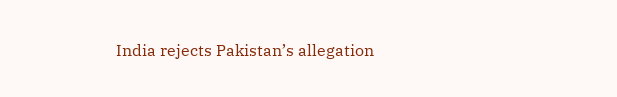India rejects Pakistan’s allegation